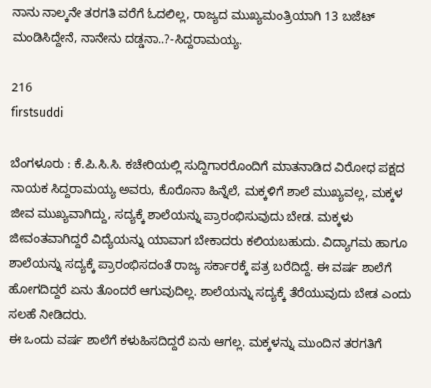ನಾನು ನಾಲ್ಕನೇ ತರಗತಿ ವರೆಗೆ ಓದಲಿಲ್ಲ, ರಾಜ್ಯದ ಮುಖ್ಯಮಂತ್ರಿಯಾಗಿ 13 ಬಜೆಟ್ ಮಂಡಿಸಿದ್ದೇನೆ, ನಾನೇನು ದಡ್ಡನಾ..?-ಸಿದ್ದರಾಮಯ್ಯ.

216
firstsuddi

ಬೆಂಗಳೂರು : ಕೆ.ಪಿ.ಸಿ.ಸಿ. ಕಚೇರಿಯಲ್ಲಿ ಸುದ್ದಿಗಾರರೊಂದಿಗೆ ಮಾತನಾಡಿದ ವಿರೋಧ ಪಕ್ಷದ ನಾಯಕ ಸಿದ್ದರಾಮಯ್ಯ ಅವರು, ಕೊರೊನಾ ಹಿನ್ನೆಲೆ, ಮಕ್ಕಳಿಗೆ ಶಾಲೆ ಮುಖ್ಯವಲ್ಲ, ಮಕ್ಕಳ ಜೀವ ಮುಖ್ಯವಾಗಿದ್ದು, ಸದ್ಯಕ್ಕೆ ಶಾಲೆಯನ್ನು ಪ್ರಾರಂಭಿಸುವುದು ಬೇಡ. ಮಕ್ಕಳು ಜೀವಂತವಾಗಿದ್ದರೆ ವಿದ್ಯೆಯನ್ನು ಯಾವಾಗ ಬೇಕಾದರು ಕಲಿಯಬಹುದು. ವಿದ್ಯಾಗಮ ಹಾಗೂ ಶಾಲೆಯನ್ನು ಸದ್ಯಕ್ಕೆ ಪ್ರಾರಂಭಿಸದಂತೆ ರಾಜ್ಯ ಸರ್ಕಾರಕ್ಕೆ ಪತ್ರ ಬರೆದಿದ್ದೆ. ಈ ವರ್ಷ ಶಾಲೆಗೆ ಹೋಗದಿದ್ದರೆ ಏನು ತೊಂದರೆ ಆಗುವುದಿಲ್ಲ. ಶಾಲೆಯನ್ನು ಸದ್ಯಕ್ಕೆ ತೆರೆಯುವುದು ಬೇಡ ಎಂದು ಸಲಹೆ ನೀಡಿದರು.
ಈ ಒಂದು ವರ್ಷ ಶಾಲೆಗೆ ಕಳುಹಿಸದಿದ್ದರೆ ಏನು ಆಗಲ್ಲ. ಮಕ್ಕಳನ್ನು ಮುಂದಿನ ತರಗತಿಗೆ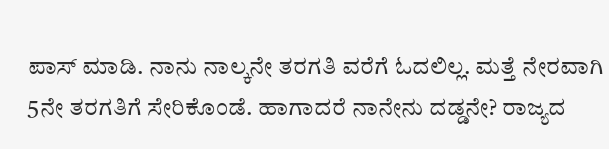ಪಾಸ್ ಮಾಡಿ. ನಾನು ನಾಲ್ಕನೇ ತರಗತಿ ವರೆಗೆ ಓದಲಿಲ್ಲ. ಮತ್ತೆ ನೇರವಾಗಿ 5ನೇ ತರಗತಿಗೆ ಸೇರಿಕೊಂಡೆ. ಹಾಗಾದರೆ ನಾನೇನು ದಡ್ಡನೇ? ರಾಜ್ಯದ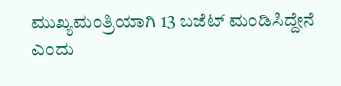ಮುಖ್ಯಮಂತ್ರಿಯಾಗಿ 13 ಬಜೆಟ್ ಮಂಡಿಸಿದ್ದೇನೆ ಎಂದು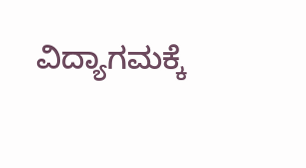ವಿದ್ಯಾಗಮಕ್ಕೆ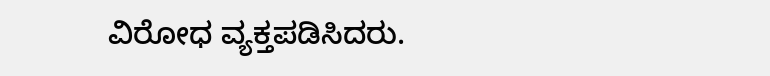ವಿರೋಧ ವ್ಯಕ್ತಪಡಿಸಿದರು.